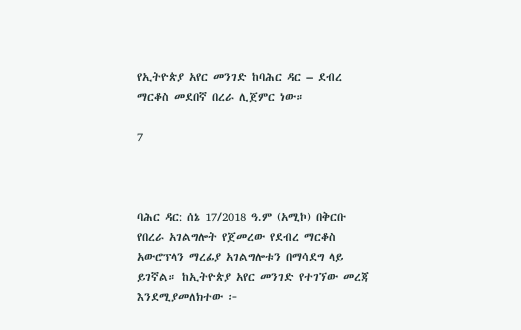የኢትዮጵያ አየር መንገድ ከባሕር ዳር – ደብረ ማርቆስ መደበኛ በረራ ሊጀምር ነው።

7



ባሕር ዳር: ሰኔ 17/2018 ዓ.ም (አሚኮ) በቅርቡ የበረራ አገልግሎት የጀመረው የደብረ ማርቆስ አውሮፕላን ማረፊያ አገልግሎቱን በማሳደግ ላይ ይገኛል። ከኢትዮጵያ አየር መንገድ የተገኘው መረጃ እንደሚያመለክተው ፦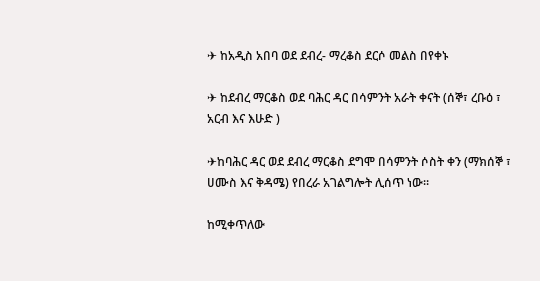✈ ከአዲስ አበባ ወደ ደብረ- ማረቆስ ደርሶ መልስ በየቀኑ

✈ ከደብረ ማርቆስ ወደ ባሕር ዳር በሳምንት አራት ቀናት (ሰኞ፣ ረቡዕ ፣ አርብ እና እሁድ )

✈ከባሕር ዳር ወደ ደብረ ማርቆስ ደግሞ በሳምንት ሶስት ቀን (ማክሰኞ ፣ ሀሙስ እና ቅዳሜ) የበረራ አገልግሎት ሊሰጥ ነው።

ከሚቀጥለው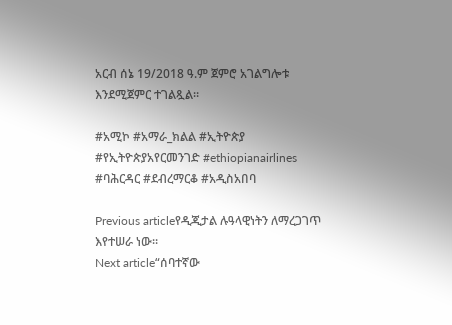አርብ ሰኔ 19/2018 ዓ.ም ጀምሮ አገልግሎቱ እንደሚጀምር ተገልጿል።

#አሚኮ #አማራ_ክልል #ኢትዮጵያ #የኢትዮጵያአየርመንገድ #ethiopianairlines #ባሕርዳር #ደብረማርቆ #አዲስአበባ

Previous articleየዲጂታል ሉዓላዊነትን ለማረጋገጥ እየተሠራ ነው።
Next article“ሰባተኛው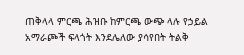ጠቅላላ ምርጫ ሕዝቡ ከምርጫ ውጭ ላሉ የኃይል አማራጮች ፍላጎት እንደሌለው ያሳየበት ትልቅ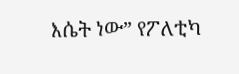እሴት ነው” የፖለቲካ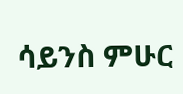ሳይንስ ምሁር